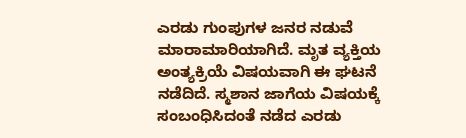ಎರಡು ಗುಂಪುಗಳ ಜನರ ನಡುವೆ ಮಾರಾಮಾರಿಯಾಗಿದೆ. ಮೃತ ವ್ಯಕ್ತಿಯ ಅಂತ್ಯಕ್ರಿಯೆ ವಿಷಯವಾಗಿ ಈ ಘಟನೆ ನಡೆದಿದೆ. ಸ್ಮಶಾನ ಜಾಗೆಯ ವಿಷಯಕ್ಕೆ ಸಂಬಂಧಿಸಿದಂತೆ ನಡೆದ ಎರಡು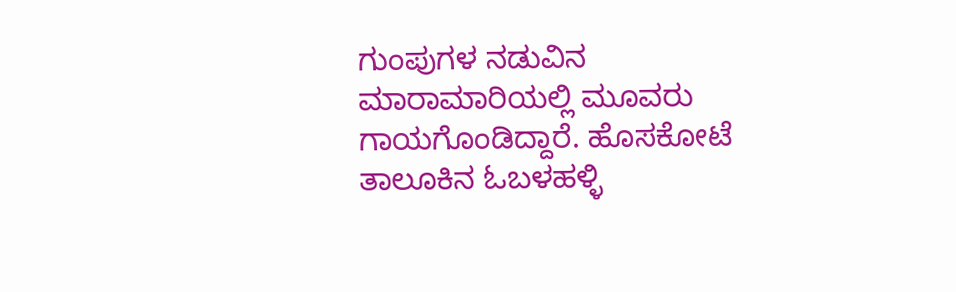ಗುಂಪುಗಳ ನಡುವಿನ ಮಾರಾಮಾರಿಯಲ್ಲಿ ಮೂವರು ಗಾಯಗೊಂಡಿದ್ದಾರೆ. ಹೊಸಕೋಟೆ ತಾಲೂಕಿನ ಓಬಳಹಳ್ಳಿ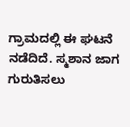ಗ್ರಾಮದಲ್ಲಿ ಈ ಘಟನೆ ನಡೆದಿದೆ. ಸ್ಮಶಾನ ಜಾಗ ಗುರುತಿಸಲು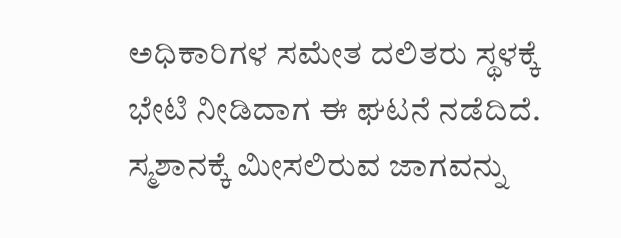ಅಧಿಕಾರಿಗಳ ಸಮೇತ ದಲಿತರು ಸ್ಥಳಕ್ಕೆ ಭೇಟಿ ನೀಡಿದಾಗ ಈ ಘಟನೆ ನಡೆದಿದೆ. ಸ್ಮಶಾನಕ್ಕೆ ಮೀಸಲಿರುವ ಜಾಗವನ್ನು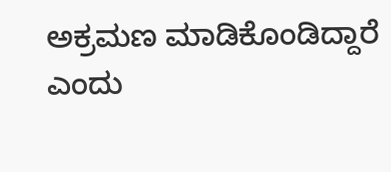ಅಕ್ರಮಣ ಮಾಡಿಕೊಂಡಿದ್ದಾರೆ ಎಂದು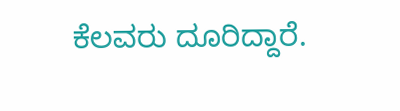ಕೆಲವರು ದೂರಿದ್ದಾರೆ.